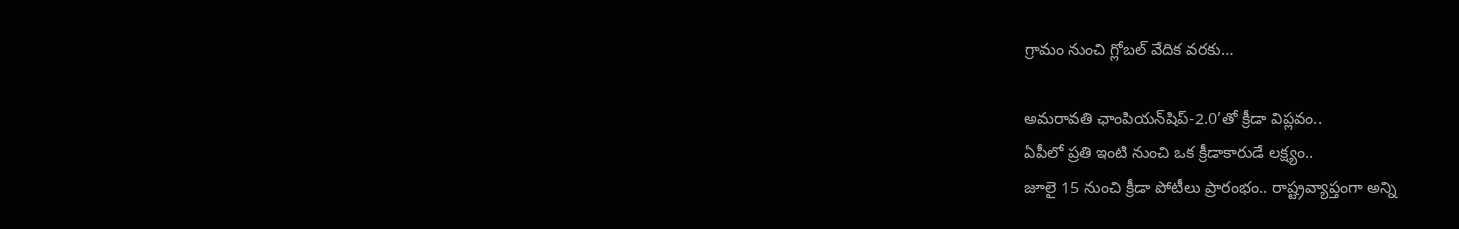గ్రామం నుంచి గ్లోబల్ వేదిక వరకు…

అమరావతి ఛాంపియన్‌షిప్-2.0’తో క్రీడా విప్లవం..
ఏపీలో ప్రతి ఇంటి నుంచి ఒక క్రీడాకారుడే లక్ష్యం..
జూలై 15 నుంచి క్రీడా పోటీలు ప్రారంభం.. రాష్ట్రవ్యాప్తంగా అన్ని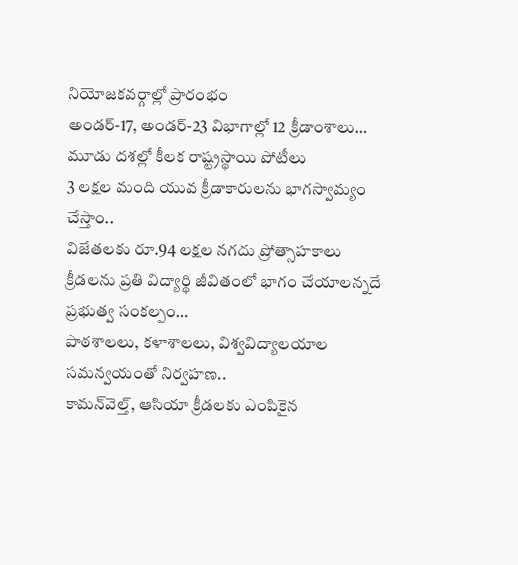నియోజకవర్గాల్లో ప్రారంభం
అండర్-17, అండర్-23 విభాగాల్లో 12 క్రీడాంశాలు…
మూడు దశల్లో కీలక రాష్ట్రస్థాయి పోటీలు
3 లక్షల మంది యువ క్రీడాకారులను భాగస్వామ్యం చేస్తాం..
విజేతలకు రూ.94 లక్షల నగదు ప్రోత్సాహకాలు
క్రీడలను ప్రతి విద్యార్థి జీవితంలో భాగం చేయాలన్నదే ప్రభుత్వ సంకల్పం…
పాఠశాలలు, కళాశాలలు, విశ్వవిద్యాలయాల సమన్వయంతో నిర్వహణ..
కామన్‌వెల్త్, ఆసియా క్రీడలకు ఎంపికైన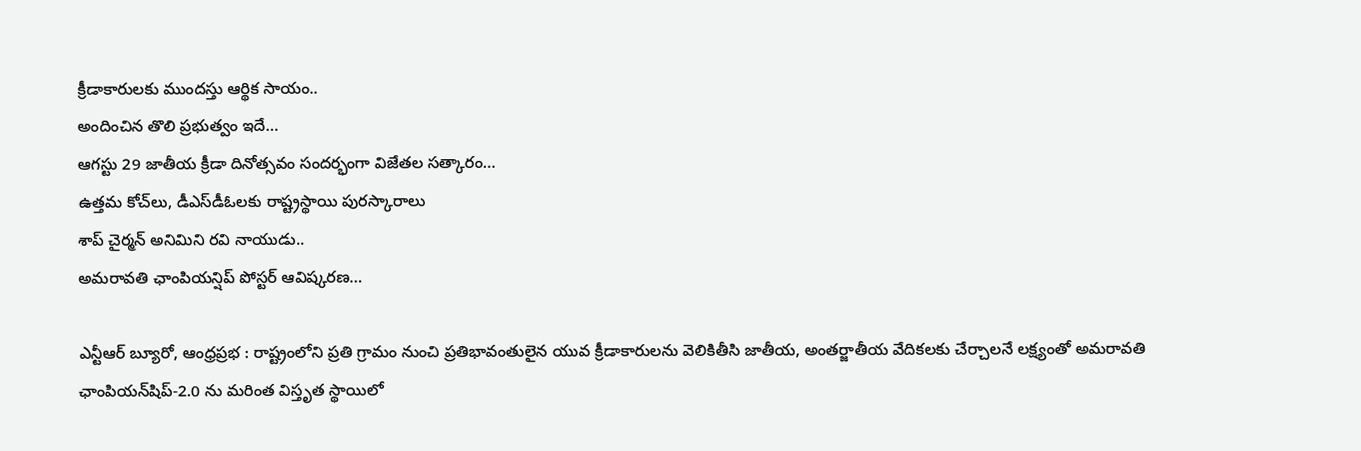క్రీడాకారులకు ముందస్తు ఆర్థిక సాయం..
అందించిన తొలి ప్రభుత్వం ఇదే…
ఆగస్టు 29 జాతీయ క్రీడా దినోత్సవం సందర్భంగా విజేతల సత్కారం…
ఉత్తమ కోచ్‌లు, డీఎస్‌డీఓలకు రాష్ట్రస్థాయి పురస్కారాలు
శాప్ చైర్మన్ అనిమిని రవి నాయుడు..
అమరావతి ఛాంపియన్షిప్ పోస్టర్ ఆవిష్కరణ…

ఎన్టీఆర్ బ్యూరో, ఆంధ్రప్రభ : రాష్ట్రంలోని ప్రతి గ్రామం నుంచి ప్రతిభావంతులైన యువ క్రీడాకారులను వెలికితీసి జాతీయ, అంతర్జాతీయ వేదికలకు చేర్చాలనే లక్ష్యంతో అమరావతి ఛాంపియన్‌షిప్-2.0 ను మరింత విస్తృత స్థాయిలో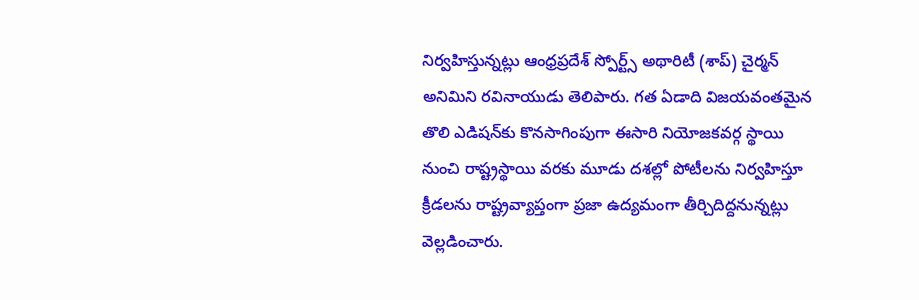నిర్వహిస్తున్నట్లు ఆంధ్రప్రదేశ్ స్పోర్ట్స్ అథారిటీ (శాప్) చైర్మన్ అనిమిని రవినాయుడు తెలిపారు. గత ఏడాది విజయవంతమైన తొలి ఎడిషన్‌కు కొనసాగింపుగా ఈసారి నియోజకవర్గ స్థాయి నుంచి రాష్ట్రస్థాయి వరకు మూడు దశల్లో పోటీలను నిర్వహిస్తూ క్రీడలను రాష్ట్రవ్యాప్తంగా ప్రజా ఉద్యమంగా తీర్చిదిద్దనున్నట్లు వెల్లడించారు.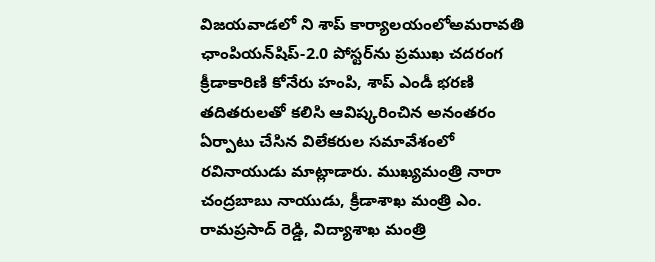విజయవాడలో ని శాప్ కార్యాలయంలోఅమరావతి ఛాంపియన్‌షిప్-2.0 పోస్టర్‌ను ప్రముఖ చదరంగ క్రీడాకారిణి కోనేరు హంపి, శాప్ ఎండీ భరణి తదితరులతో కలిసి ఆవిష్కరించిన అనంతరం ఏర్పాటు చేసిన విలేకరుల సమావేశంలో రవినాయుడు మాట్లాడారు. ముఖ్యమంత్రి నారా చంద్రబాబు నాయుడు, క్రీడాశాఖ మంత్రి ఎం. రామప్రసాద్ రెడ్డి, విద్యాశాఖ మంత్రి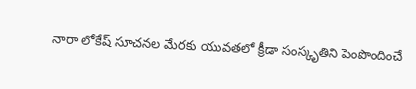నారా లోకేష్ సూచనల మేరకు యువతలో క్రీడా సంస్కృతిని పెంపొందించే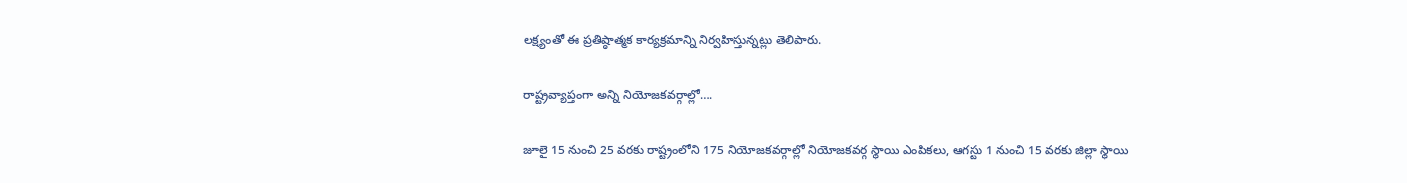లక్ష్యంతో ఈ ప్రతిష్ఠాత్మక కార్యక్రమాన్ని నిర్వహిస్తున్నట్లు తెలిపారు.

రాష్ట్రవ్యాప్తంగా అన్ని నియోజకవర్గాల్లో….

జూలై 15 నుంచి 25 వరకు రాష్ట్రంలోని 175 నియోజకవర్గాల్లో నియోజకవర్గ స్థాయి ఎంపికలు, ఆగస్టు 1 నుంచి 15 వరకు జిల్లా స్థాయి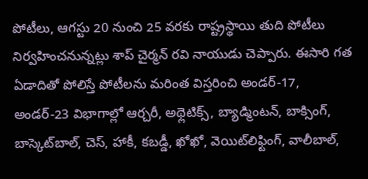పోటీలు, ఆగస్టు 20 నుంచి 25 వరకు రాష్ట్రస్థాయి తుది పోటీలు నిర్వహించనున్నట్లు శాప్ చైర్మన్ రవి నాయుడు చెప్పారు. ఈసారి గత ఏడాదితో పోలిస్తే పోటీలను మరింత విస్తరించి అండర్-17, అండర్-23 విభాగాల్లో ఆర్చరీ, అథ్లెటిక్స్, బ్యాడ్మింటన్, బాక్సింగ్, బాస్కెట్‌బాల్, చెస్, హాకీ, కబడ్డీ, ఖోఖో, వెయిట్‌లిఫ్టింగ్, వాలీబాల్,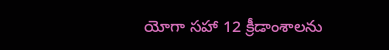యోగా సహా 12 క్రీడాంశాలను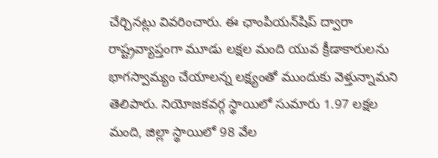చేర్చినట్లు వివరించారు. ఈ ఛాంపియన్‌షిప్ ద్వారా రాష్ట్రవ్యాప్తంగా మూడు లక్షల మంది యువ క్రీడాకారులను భాగస్వామ్యం చేయాలన్న లక్ష్యంతో ముందుకు వెళ్తున్నామని తెలిపారు. నియోజకవర్గ స్థాయిలో సుమారు 1.97 లక్షల మంది, జిల్లా స్థాయిలో 98 వేల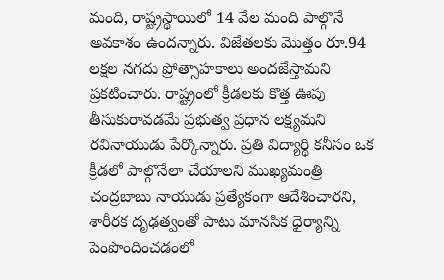మంది, రాష్ట్రస్థాయిలో 14 వేల మంది పాల్గొనే అవకాశం ఉందన్నారు. విజేతలకు మొత్తం రూ.94 లక్షల నగదు ప్రోత్సాహకాలు అందజేస్తామని ప్రకటించారు. రాష్ట్రంలో క్రీడలకు కొత్త ఊపు తీసుకురావడమే ప్రభుత్వ ప్రధాన లక్ష్యమని రవినాయుడు పేర్కొన్నారు. ప్రతి విద్యార్థి కనీసం ఒక క్రీడలో పాల్గొనేలా చేయాలని ముఖ్యమంత్రి చంద్రబాబు నాయుడు ప్రత్యేకంగా ఆదేశించారని, శారీరక దృఢత్వంతో పాటు మానసిక ధైర్యాన్ని పెంపొందించడంలో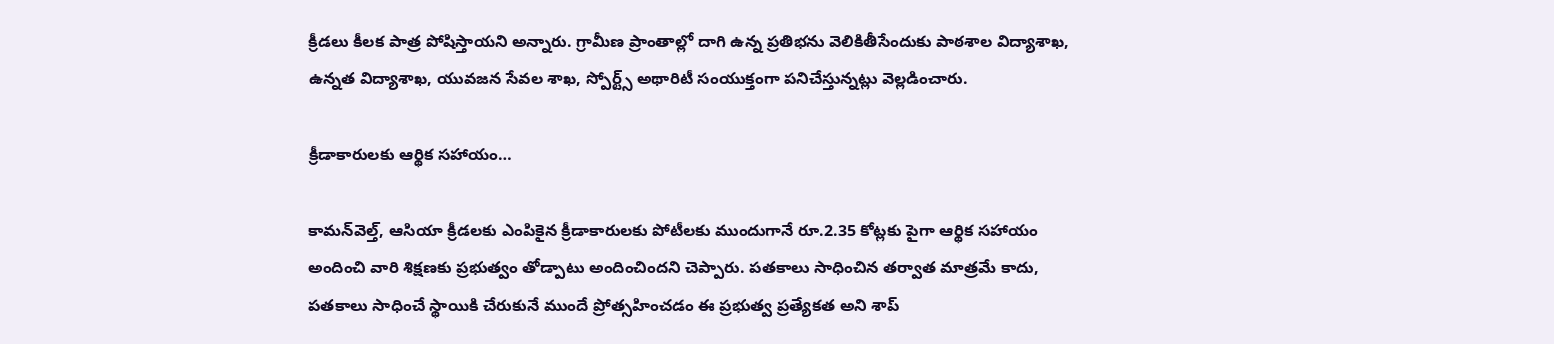క్రీడలు కీలక పాత్ర పోషిస్తాయని అన్నారు. గ్రామీణ ప్రాంతాల్లో దాగి ఉన్న ప్రతిభను వెలికితీసేందుకు పాఠశాల విద్యాశాఖ, ఉన్నత విద్యాశాఖ, యువజన సేవల శాఖ, స్పోర్ట్స్ అథారిటీ సంయుక్తంగా పనిచేస్తున్నట్లు వెల్లడించారు.

క్రీడాకారులకు ఆర్థిక సహాయం…

కామన్‌వెల్త్, ఆసియా క్రీడలకు ఎంపికైన క్రీడాకారులకు పోటీలకు ముందుగానే రూ.2.35 కోట్లకు పైగా ఆర్థిక సహాయం అందించి వారి శిక్షణకు ప్రభుత్వం తోడ్పాటు అందించిందని చెప్పారు. పతకాలు సాధించిన తర్వాత మాత్రమే కాదు, పతకాలు సాధించే స్థాయికి చేరుకునే ముందే ప్రోత్సహించడం ఈ ప్రభుత్వ ప్రత్యేకత అని శాప్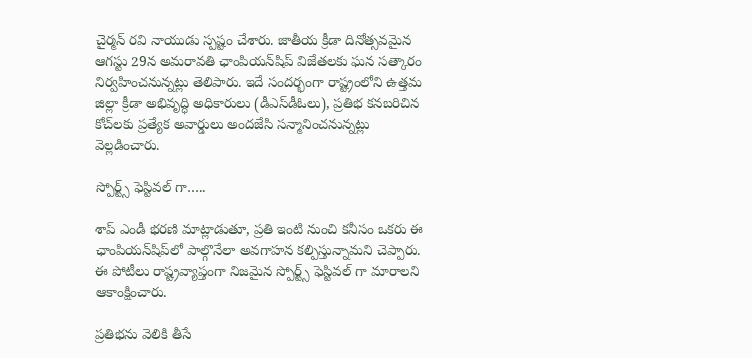చైర్మన్ రవి నాయుడు స్పష్టం చేశారు. జాతీయ క్రీడా దినోత్సవమైన ఆగస్టు 29న అమరావతి ఛాంపియన్‌షిప్ విజేతలకు ఘన సత్కారం నిర్వహించనున్నట్లు తెలిపారు. ఇదే సందర్భంగా రాష్ట్రంలోని ఉత్తమ జిల్లా క్రీడా అభివృద్ధి అధికారులు (డీఎస్‌డీఓలు), ప్రతిభ కనబరిచిన కోచ్‌లకు ప్రత్యేక అవార్డులు అందజేసి సన్మానించనున్నట్లు వెల్లడించారు.

స్పోర్ట్స్ ఫెస్టివల్ గా…..

శాప్ ఎండీ భరణి మాట్లాడుతూ, ప్రతి ఇంటి నుంచి కనీసం ఒకరు ఈ ఛాంపియన్‌షిప్‌లో పాల్గొనేలా అవగాహన కల్పిస్తున్నామని చెప్పారు. ఈ పోటీలు రాష్ట్రవ్యాప్తంగా నిజమైన స్పోర్ట్స్ ఫెస్టివల్ గా మారాలని ఆకాంక్షించారు.

ప్రతిభను వెలికి తీసే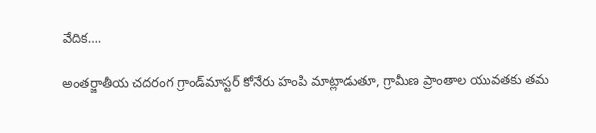వేదిక….

అంతర్జాతీయ చదరంగ గ్రాండ్‌మాస్టర్ కోనేరు హంపి మాట్లాడుతూ, గ్రామీణ ప్రాంతాల యువతకు తమ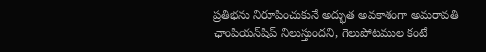ప్రతిభను నిరూపించుకునే అద్భుత అవకాశంగా అమరావతి ఛాంపియన్‌షిప్ నిలుస్తుందని, గెలుపోటముల కంటే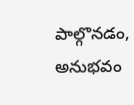పాల్గొనడం, అనుభవం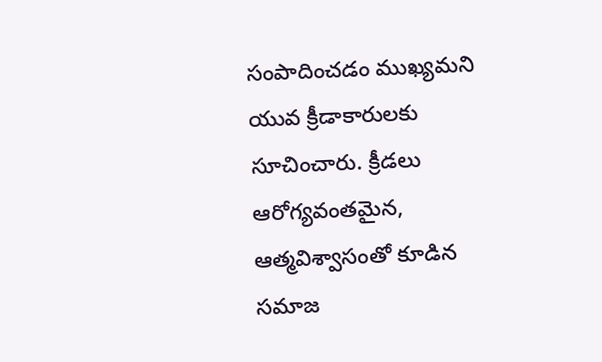సంపాదించడం ముఖ్యమని యువ క్రీడాకారులకు సూచించారు. క్రీడలు ఆరోగ్యవంతమైన, ఆత్మవిశ్వాసంతో కూడిన సమాజ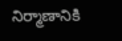నిర్మాణానికి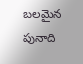బలమైన పునాది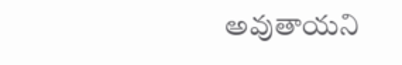అవుతాయని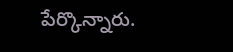పేర్కొన్నారు.